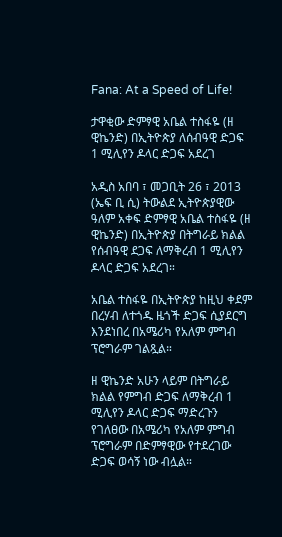Fana: At a Speed of Life!

ታዋቂው ድምፃዊ አቤል ተስፋዬ (ዘ ዊኬንድ) በኢትዮጵያ ለሰብዓዊ ድጋፍ 1 ሚሊየን ዶላር ድጋፍ አደረገ

አዲስ አበባ ፣ መጋቢት 26 ፣ 2013 (ኤፍ ቢ ሲ) ትውልደ ኢትዮጵያዊው ዓለም አቀፍ ድምፃዊ አቤል ተስፋዬ (ዘ ዊኬንድ) በኢትዮጵያ በትግራይ ክልል የሰብዓዊ ደጋፍ ለማቅረብ 1 ሚሊየን ዶላር ድጋፍ አደረገ።

አቤል ተስፋዬ በኢትዮጵያ ከዚህ ቀደም በረሃብ ለተጎዱ ዜጎች ድጋፍ ሲያደርግ እንደነበረ በአሜሪካ የአለም ምግብ ፕሮግራም ገልጿል።

ዘ ዊኬንድ አሁን ላይም በትግራይ ክልል የምግብ ድጋፍ ለማቅረብ 1 ሚሊየን ዶላር ድጋፍ ማድረጉን የገለፀው በአሜሪካ የአለም ምግብ ፕሮግራም በድምፃዊው የተደረገው ድጋፍ ወሳኝ ነው ብሏል።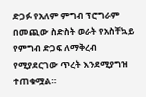ድጋፉ የአለም ምግብ ፕሮግራም በመጪው ስድስት ወራት የአስቸኳይ የምግብ ድጋፍ ለማቅረብ የሚያደርገው ጥረት እንደሚያግዝ ተጠቁሟል።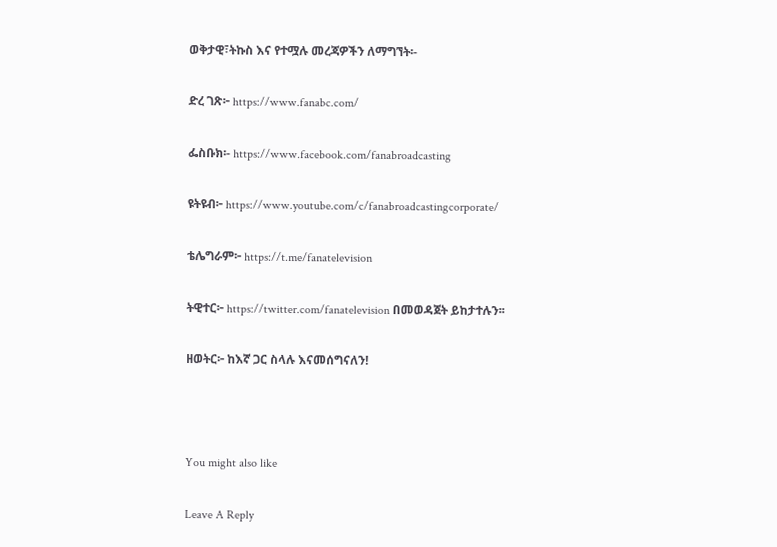ወቅታዊ፣ትኩስ እና የተሟሉ መረጃዎችን ለማግኘት፡-

ድረ ገጽ፦ https://www.fanabc.com/

ፌስቡክ፡- https://www.facebook.com/fanabroadcasting

ዩትዩብ፦ https://www.youtube.com/c/fanabroadcastingcorporate/

ቴሌግራም፦ https://t.me/fanatelevision

ትዊተር፦ https://twitter.com/fanatelevision በመወዳጀት ይከታተሉን፡፡

ዘወትር፦ ከእኛ ጋር ስላሉ እናመሰግናለን!



You might also like

Leave A Reply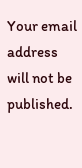Your email address will not be published.